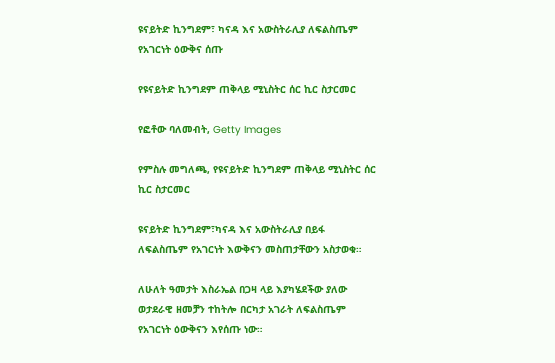ዩናይትድ ኪንግደም፣ ካናዳ እና አውስትራሊያ ለፍልስጤም የአገርነት ዕውቅና ሰጡ

የዩናይትድ ኪንግደም ጠቅላይ ሚኒስትር ሰር ኪር ስታርመር

የፎቶው ባለመብት, Getty Images

የምስሉ መግለጫ, የዩናይትድ ኪንግደም ጠቅላይ ሚኒስትር ሰር ኪር ስታርመር

ዩናይትድ ኪንግደም፣ካናዳ እና አውስትራሊያ በይፋ ለፍልስጤም የአገርነት እውቅናን መስጠታቸውን አስታወቁ።

ለሁለት ዓመታት እስራኤል በጋዛ ላይ እያካሄደችው ያለው ወታደራዊ ዘመቻን ተከትሎ በርካታ አገራት ለፍልስጤም የአገርነት ዕውቅናን እየሰጡ ነው።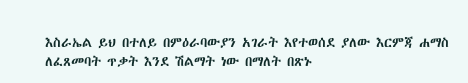እስራኤል ይህ በተለይ በምዕራባውያን አገራት እየተወሰደ ያለው እርምጃ ሐማስ ለፈጸመባት ጥቃት እንደ ሽልማት ነው በማለት በጽኑ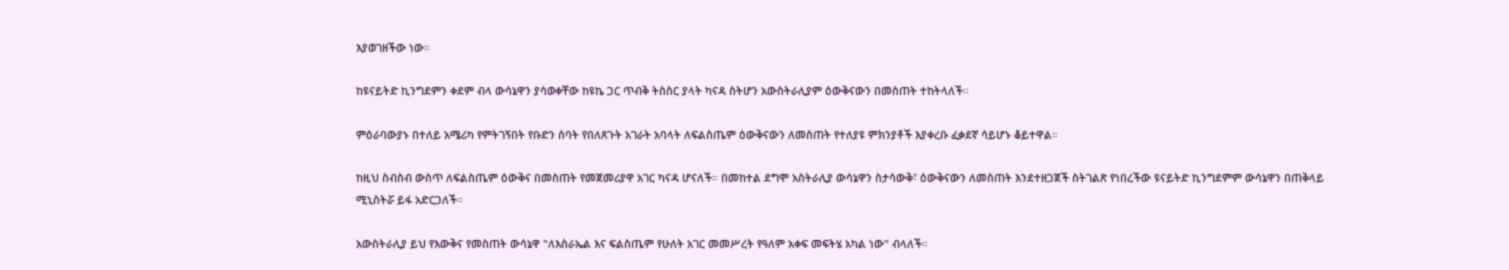እያወገዘችው ነው።

ከዩናይትድ ኪንግደምን ቀደም ብላ ውሳኔዋን ያሳወቀቸው ከዩኬ ጋር ጥብቅ ትስስር ያላት ካናዳ ስትሆን አውስትራሊያም ዕውቅናውን በመስጠት ተከትላለች።

ምዕራባውያኑ በተለይ አሜሪካ የምትገኝበት የቡድን ሰባት የበለጸጉት አገራት አባላት ለፍልስጤም ዕውቅናውን ለመስጠት የተለያዩ ምክንያቶች እያቀረቡ ፈቃደኛ ሳይሆኑ ቆይተዋል።

ከዚህ ስብስብ ውስጥ ለፍልስጤም ዕውቅና በመስጠት የመጀመሪያዋ አገር ካናዳ ሆናለች። በመከተል ደግሞ አስትራሊያ ውሳኔዋን ስታሳውቅ፣ ዕውቅናውን ለመስጠት እንደተዘጋጀች ስትገልጽ የነበረችው ዩናይትድ ኪንግደምም ውሳኔዋን በጠቅላይ ሚኒስትሯ ይፋ አድርጋለች።

አውስትራሊያ ይህ የእውቅና የመስጠት ውሳኔዋ "ለእስራኤል እና ፍልስጤም የሁለት አገር መመሥረት የዓለም አቀፍ መፍትሄ አካል ነው" ብላለች።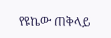የዩኬው ጠቅላይ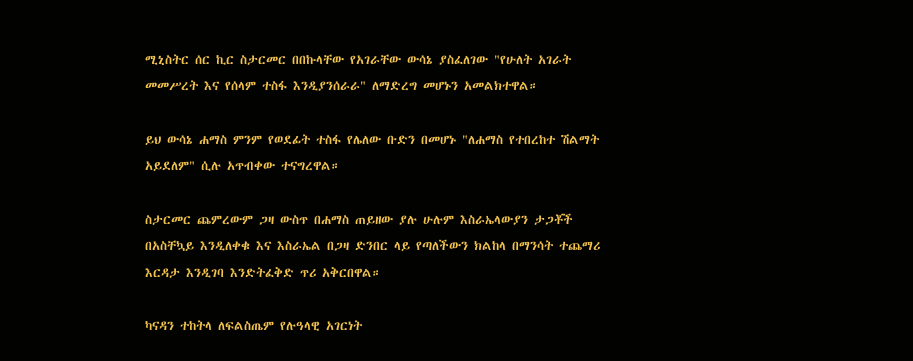ሚኒስትር ሰር ኪር ስታርመር በበኩላቸው የአገራቸው ውሳኔ ያስፈለገው "የሁለት አገራት መመሥረት እና የሰላም ተስፋ እንዲያንሰራራ" ለማድረግ መሆኑን አመልክተዋል።

ይህ ውሳኔ ሐማስ ምንም የወደፊት ተስፋ የሌለው ቡድን በመሆኑ "ለሐማስ የተበረከተ ሽልማት አይደለም" ሲሉ አጥብቀው ተናግረዋል።

ስታርመር ጨምረውም ጋዛ ውስጥ በሐማስ ጠይዘው ያሉ ሁሉም እስራኤላውያን ታጋቾች በአስቸኳይ እንዲለቀቁ እና እስራኤል በጋዛ ድንበር ላይ የጣለችውን ክልከላ በማንሳት ተጨማሪ እርዳታ እንዲገባ እንድትፈቅድ ጥሪ አቅርበዋል።

ካናዳን ተከትላ ለፍልስጤም የሉዓላዊ አገርነት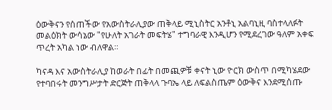ዕውቅናን የሰጠችው የአውስትራሊያው ጠቅላይ ሚኒስትር አንቶኒ አልባኒዚ ባስተላለፉት መልዕክት ውሳኔው "የሁለት አገራት መፍትሄ" ተግባራዊ እንዲሆን የሚደረገው ዓለም አቀፍ ጥረት አካል ነው ብለዋል።

ካናዳ እና አውስትራሊያ ከወራት በፊት በመጪዎቹ ቀናት ኒው ዮርክ ውስጥ በሚካሄደው የተባበሩት መንግሥታት ድርጅት ጠቅላላ ጉባኤ ላይ ለፍልስጤም ዕውቅና እንደሚሰጡ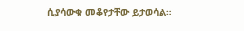ሲያሳውቁ መቆየታቸው ይታወሳል።